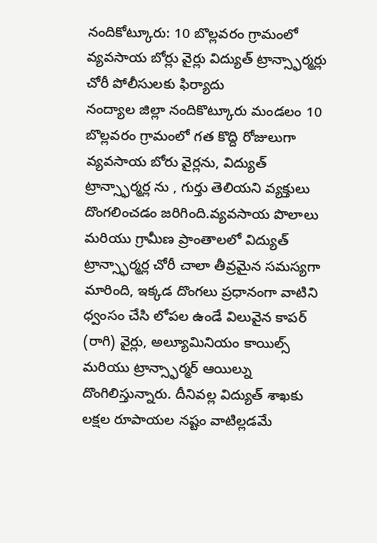నందికోట్కూరు: 10 బొల్లవరం గ్రామంలో వ్యవసాయ బోర్లు వైర్లు విద్యుత్ ట్రాన్స్ఫార్మర్లు చోరీ పోలీసులకు ఫిర్యాదు
నంద్యాల జిల్లా నందికొట్కూరు మండలం 10 బొల్లవరం గ్రామంలో గత కొద్ది రోజులుగా వ్యవసాయ బోరు వైర్లను, విద్యుత్ ట్రాన్స్ఫార్మర్ల ను , గుర్తు తెలియని వ్యక్తులు దొంగలించడం జరిగింది.వ్యవసాయ పొలాలు మరియు గ్రామీణ ప్రాంతాలలో విద్యుత్ ట్రాన్స్ఫార్మర్ల చోరీ చాలా తీవ్రమైన సమస్యగా మారింది, ఇక్కడ దొంగలు ప్రధానంగా వాటిని ధ్వంసం చేసి లోపల ఉండే విలువైన కాపర్ (రాగి) వైర్లు, అల్యూమినియం కాయిల్స్ మరియు ట్రాన్స్ఫార్మర్ ఆయిల్ను దొంగిలిస్తున్నారు. దీనివల్ల విద్యుత్ శాఖకు లక్షల రూపాయల నష్టం వాటిల్లడమే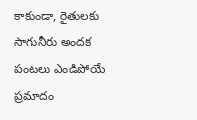కాకుండా, రైతులకు సాగునీరు అందక పంటలు ఎండిపోయే ప్రమాదం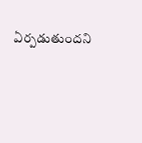ఏర్పడుతుందని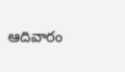ఆదివారం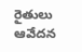రైతులు ఆవేదన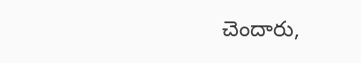చెందారు,